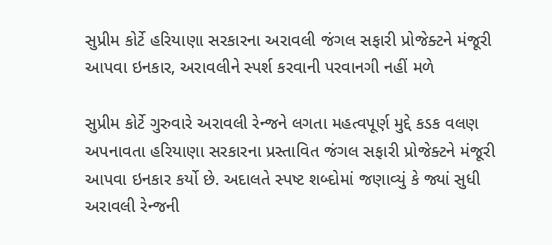સુપ્રીમ કોર્ટે હરિયાણા સરકારના અરાવલી જંગલ સફારી પ્રોજેક્ટને મંજૂરી આપવા ઇનકાર, અરાવલીને સ્પર્શ કરવાની પરવાનગી નહીં મળે

સુપ્રીમ કોર્ટે ગુરુવારે અરાવલી રેન્જને લગતા મહત્વપૂર્ણ મુદ્દે કડક વલણ અપનાવતા હરિયાણા સરકારના પ્રસ્તાવિત જંગલ સફારી પ્રોજેક્ટને મંજૂરી આપવા ઇનકાર કર્યો છે. અદાલતે સ્પષ્ટ શબ્દોમાં જણાવ્યું કે જ્યાં સુધી અરાવલી રેન્જની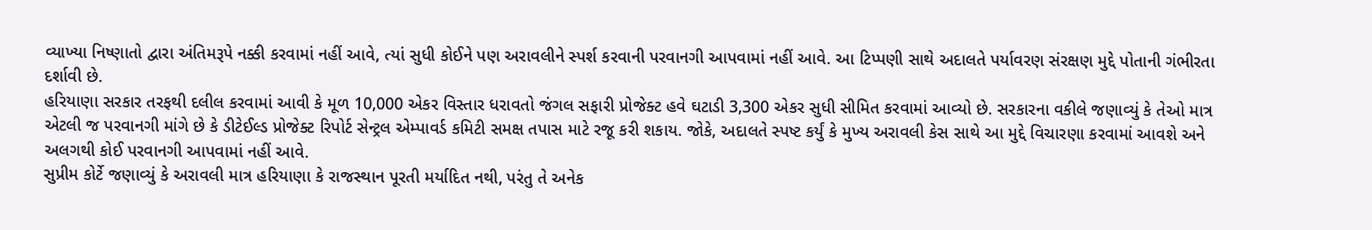વ્યાખ્યા નિષ્ણાતો દ્વારા અંતિમરૂપે નક્કી કરવામાં નહીં આવે, ત્યાં સુધી કોઈને પણ અરાવલીને સ્પર્શ કરવાની પરવાનગી આપવામાં નહીં આવે. આ ટિપ્પણી સાથે અદાલતે પર્યાવરણ સંરક્ષણ મુદ્દે પોતાની ગંભીરતા દર્શાવી છે.
હરિયાણા સરકાર તરફથી દલીલ કરવામાં આવી કે મૂળ 10,000 એકર વિસ્તાર ધરાવતો જંગલ સફારી પ્રોજેક્ટ હવે ઘટાડી 3,300 એકર સુધી સીમિત કરવામાં આવ્યો છે. સરકારના વકીલે જણાવ્યું કે તેઓ માત્ર એટલી જ પરવાનગી માંગે છે કે ડીટેઈલ્ડ પ્રોજેક્ટ રિપોર્ટ સેન્ટ્રલ એમ્પાવર્ડ કમિટી સમક્ષ તપાસ માટે રજૂ કરી શકાય. જોકે, અદાલતે સ્પષ્ટ કર્યું કે મુખ્ય અરાવલી કેસ સાથે આ મુદ્દે વિચારણા કરવામાં આવશે અને અલગથી કોઈ પરવાનગી આપવામાં નહીં આવે.
સુપ્રીમ કોર્ટે જણાવ્યું કે અરાવલી માત્ર હરિયાણા કે રાજસ્થાન પૂરતી મર્યાદિત નથી, પરંતુ તે અનેક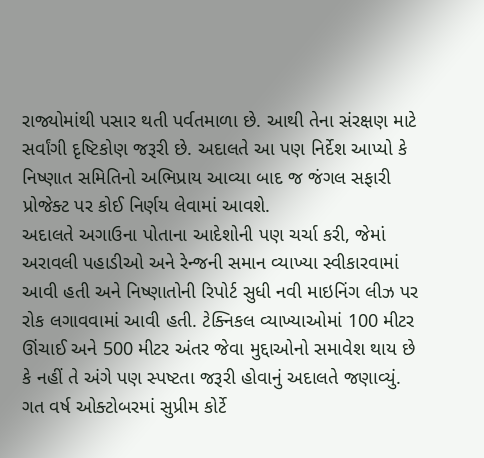રાજ્યોમાંથી પસાર થતી પર્વતમાળા છે. આથી તેના સંરક્ષણ માટે સર્વાંગી દૃષ્ટિકોણ જરૂરી છે. અદાલતે આ પણ નિર્દેશ આપ્યો કે નિષ્ણાત સમિતિનો અભિપ્રાય આવ્યા બાદ જ જંગલ સફારી પ્રોજેક્ટ પર કોઈ નિર્ણય લેવામાં આવશે.
અદાલતે અગાઉના પોતાના આદેશોની પણ ચર્ચા કરી, જેમાં અરાવલી પહાડીઓ અને રેન્જની સમાન વ્યાખ્યા સ્વીકારવામાં આવી હતી અને નિષ્ણાતોની રિપોર્ટ સુધી નવી માઇનિંગ લીઝ પર રોક લગાવવામાં આવી હતી. ટેક્નિકલ વ્યાખ્યાઓમાં 100 મીટર ઊંચાઈ અને 500 મીટર અંતર જેવા મુદ્દાઓનો સમાવેશ થાય છે કે નહીં તે અંગે પણ સ્પષ્ટતા જરૂરી હોવાનું અદાલતે જણાવ્યું.
ગત વર્ષ ઓક્ટોબરમાં સુપ્રીમ કોર્ટે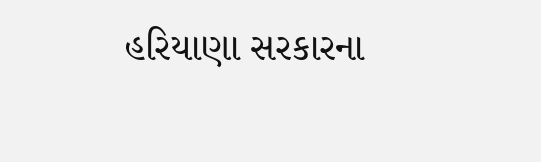હરિયાણા સરકારના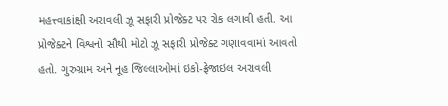મહત્ત્વાકાંક્ષી અરાવલી ઝૂ સફારી પ્રોજેક્ટ પર રોક લગાવી હતી. આ પ્રોજેક્ટને વિશ્વનો સૌથી મોટો ઝૂ સફારી પ્રોજેક્ટ ગણાવવામાં આવતો હતો. ગુરુગ્રામ અને નૂહ જિલ્લાઓમાં ઇકો-ફ્રેજાઇલ અરાવલી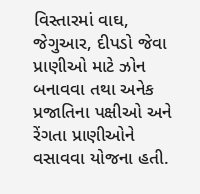વિસ્તારમાં વાઘ, જેગુઆર, દીપડો જેવા પ્રાણીઓ માટે ઝોન બનાવવા તથા અનેક પ્રજાતિના પક્ષીઓ અને રેંગતા પ્રાણીઓને વસાવવા યોજના હતી.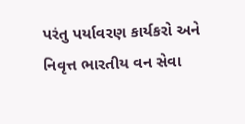પરંતુ પર્યાવરણ કાર્યકરો અને નિવૃત્ત ભારતીય વન સેવા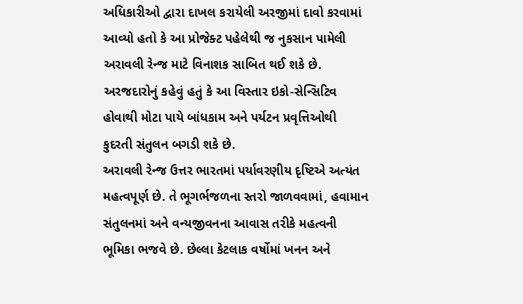અધિકારીઓ દ્વારા દાખલ કરાયેલી અરજીમાં દાવો કરવામાં આવ્યો હતો કે આ પ્રોજેક્ટ પહેલેથી જ નુકસાન પામેલી અરાવલી રેન્જ માટે વિનાશક સાબિત થઈ શકે છે. અરજદારોનું કહેવું હતું કે આ વિસ્તાર ઇકો-સેન્સિટિવ હોવાથી મોટા પાયે બાંધકામ અને પર્યટન પ્રવૃત્તિઓથી કુદરતી સંતુલન બગડી શકે છે.
અરાવલી રેન્જ ઉત્તર ભારતમાં પર્યાવરણીય દૃષ્ટિએ અત્યંત મહત્વપૂર્ણ છે. તે ભૂગર્ભજળના સ્તરો જાળવવામાં, હવામાન સંતુલનમાં અને વન્યજીવનના આવાસ તરીકે મહત્વની ભૂમિકા ભજવે છે. છેલ્લા કેટલાક વર્ષોમાં ખનન અને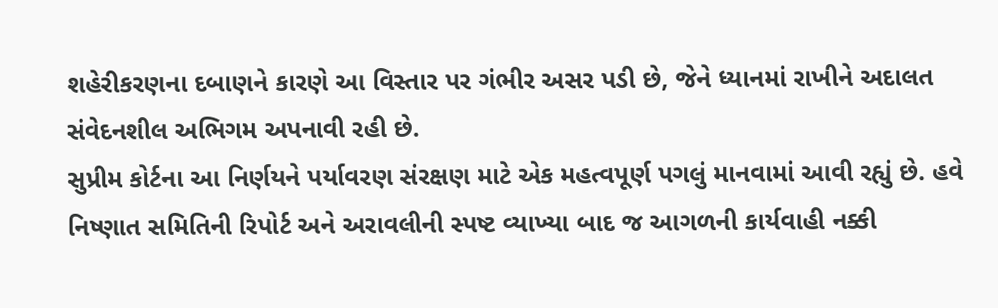શહેરીકરણના દબાણને કારણે આ વિસ્તાર પર ગંભીર અસર પડી છે, જેને ધ્યાનમાં રાખીને અદાલત સંવેદનશીલ અભિગમ અપનાવી રહી છે.
સુપ્રીમ કોર્ટના આ નિર્ણયને પર્યાવરણ સંરક્ષણ માટે એક મહત્વપૂર્ણ પગલું માનવામાં આવી રહ્યું છે. હવે નિષ્ણાત સમિતિની રિપોર્ટ અને અરાવલીની સ્પષ્ટ વ્યાખ્યા બાદ જ આગળની કાર્યવાહી નક્કી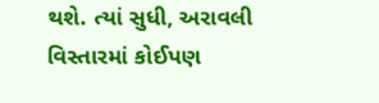થશે. ત્યાં સુધી, અરાવલી વિસ્તારમાં કોઈપણ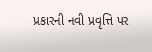પ્રકારની નવી પ્રવૃત્તિ પર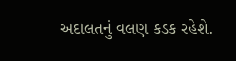અદાલતનું વલણ કડક રહેશે.